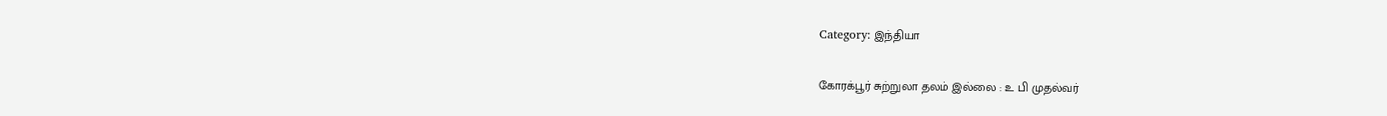Category: இந்தியா

கோரக்பூர் சுற்றுலா தலம் இல்லை : உ பி முதல்வர்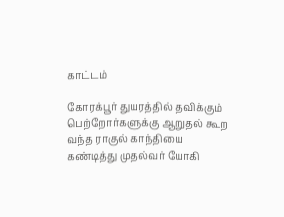காட்டம்

கோரக்பூர் துயரத்தில் தவிக்கும் பெற்றோர்களுக்கு ஆறுதல் கூற வந்த ராகுல் காந்தியை கண்டித்து முதல்வர் யோகி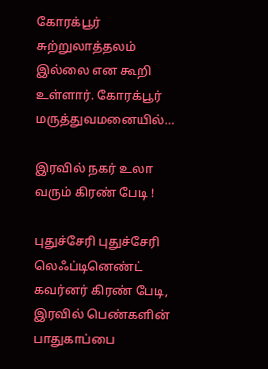கோரக்பூர் சுற்றுலாத்தலம் இல்லை என கூறி உள்ளார். கோரக்பூர் மருத்துவமனையில்…

இரவில் நகர் உலா வரும் கிரண் பேடி !

புதுச்சேரி புதுச்சேரி லெஃப்டினெண்ட் கவர்னர் கிரண் பேடி, இரவில் பெண்களின் பாதுகாப்பை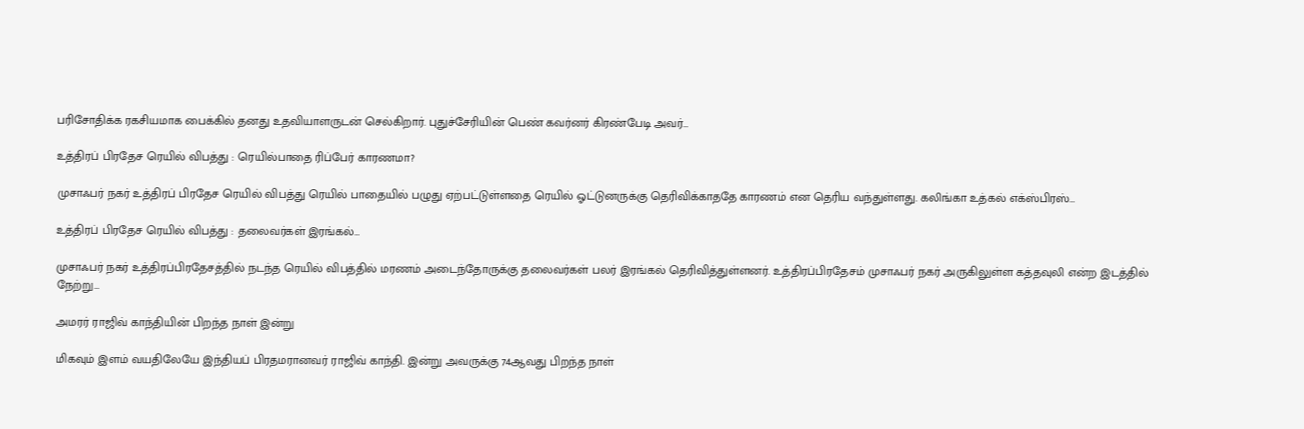பரிசோதிக்க ரகசியமாக பைக்கில் தனது உதவியாளருடன் செல்கிறார். புதுச்சேரியின் பெண் கவர்னர் கிரண்பேடி அவர்…

உத்திரப் பிரதேச ரெயில் விபத்து : ரெயில்பாதை ரிப்பேர் காரணமா?

முசாஃபர் நகர் உத்திரப் பிரதேச ரெயில் விபத்து ரெயில் பாதையில் பழுது ஏற்பட்டுள்ளதை ரெயில் ஓட்டுனருக்கு தெரிவிக்காததே காரணம் என தெரிய வந்துள்ளது. கலிங்கா உத்கல் எக்ஸ்பிரஸ்…

உத்திரப் பிரதேச ரெயில் விபத்து : தலைவர்கள் இரங்கல்…

முசாஃபர் நகர் உத்திரப்பிரதேசத்தில் நடந்த ரெயில் விபத்தில் மரணம் அடைந்தோருக்கு தலைவர்கள் பலர் இரங்கல் தெரிவித்துள்ளனர். உத்திரப்பிரதேசம் முசாஃபர் நகர் அருகிலுள்ள கத்தவுலி என்ற இடத்தில் நேற்று…

அமரர் ராஜிவ் காந்தியின் பிறந்த நாள் இன்று

மிகவும் இளம் வயதிலேயே இந்தியப் பிரதமரானவர் ராஜிவ் காந்தி. இன்று அவருக்கு 74ஆவது பிறந்த நாள்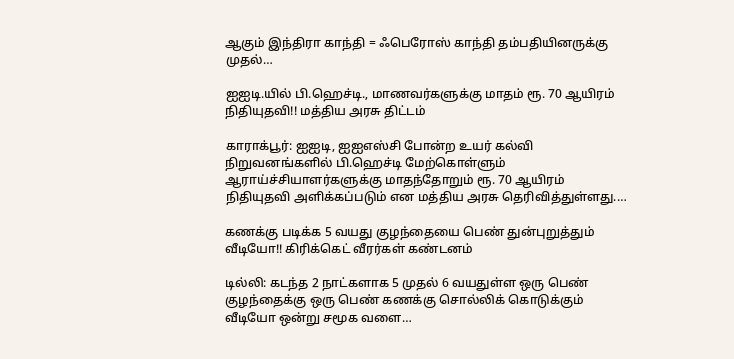ஆகும் இந்திரா காந்தி = ஃபெரோஸ் காந்தி தம்பதியினருக்கு முதல்…

ஐஐடி.யில் பி.ஹெச்டி., மாணவர்களுக்கு மாதம் ரூ. 70 ஆயிரம் நிதியுதவி!! மத்திய அரசு திட்டம்

காராக்பூர்: ஐஐடி, ஐஐஎஸ்சி போன்ற உயர் கல்வி நிறுவனங்களில் பி.ஹெச்டி மேற்கொள்ளும் ஆராய்ச்சியாளர்களுக்கு மாதந்தோறும் ரூ. 70 ஆயிரம் நிதியுதவி அளிக்கப்படும் என மத்திய அரசு தெரிவித்துள்ளது.…

கணக்கு படிக்க 5 வயது குழந்தையை பெண் துன்புறுத்தும் வீடியோ!! கிரிக்கெட் வீரர்கள் கண்டனம்

டில்லி: கடந்த 2 நாட்களாக 5 முதல் 6 வயதுள்ள ஒரு பெண் குழந்தைக்கு ஒரு பெண் கணக்கு சொல்லிக் கொடுக்கும் வீடியோ ஒன்று சமூக வளை…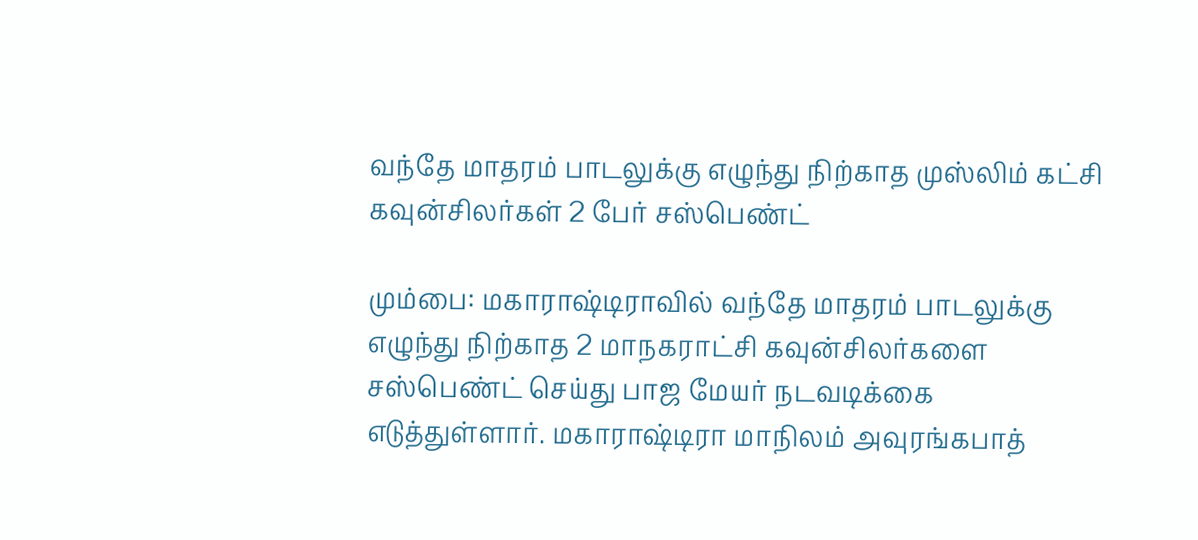வந்தே மாதரம் பாடலுக்கு எழுந்து நிற்காத முஸ்லிம் கட்சி கவுன்சிலர்கள் 2 பேர் சஸ்பெண்ட்

மும்பை: மகாராஷ்டிராவில் வந்தே மாதரம் பாடலுக்கு எழுந்து நிற்காத 2 மாநகராட்சி கவுன்சிலர்களை சஸ்பெண்ட் செய்து பாஜ மேயர் நடவடிக்கை எடுத்துள்ளார். மகாராஷ்டிரா மாநிலம் அவுரங்கபாத்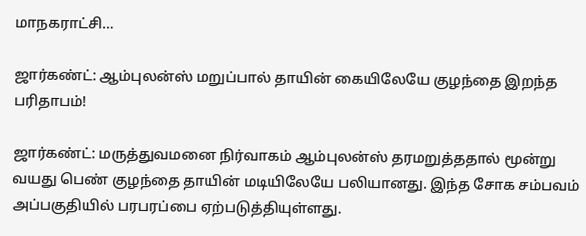மாநகராட்சி…

ஜார்கண்ட்: ஆம்புலன்ஸ் மறுப்பால் தாயின் கையிலேயே குழந்தை இறந்த பரிதாபம்!

ஜார்கண்ட்: மருத்துவமனை நிர்வாகம் ஆம்புலன்ஸ் தரமறுத்ததால் மூன்று வயது பெண் குழந்தை தாயின் மடியிலேயே பலியானது. இந்த சோக சம்பவம் அப்பகுதியில் பரபரப்பை ஏற்படுத்தியுள்ளது.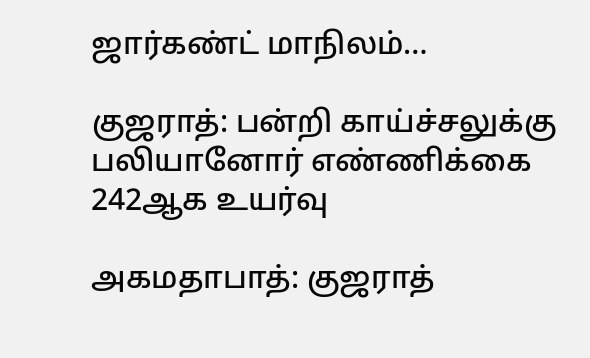ஜார்கண்ட் மாநிலம்…

குஜராத்: பன்றி காய்ச்சலுக்கு பலியானோர் எண்ணிக்கை 242ஆக உயர்வு

அகமதாபாத்: குஜராத்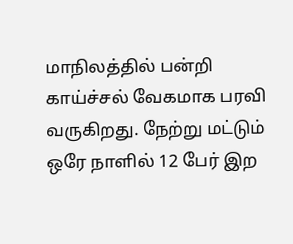மாநிலத்தில் பன்றி காய்ச்சல் வேகமாக பரவி வருகிறது. நேற்று மட்டும் ஒரே நாளில் 12 பேர் இற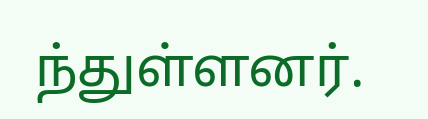ந்துள்ளனர்.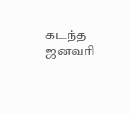கடந்த ஜனவரி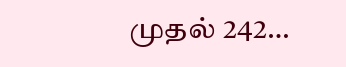முதல் 242…